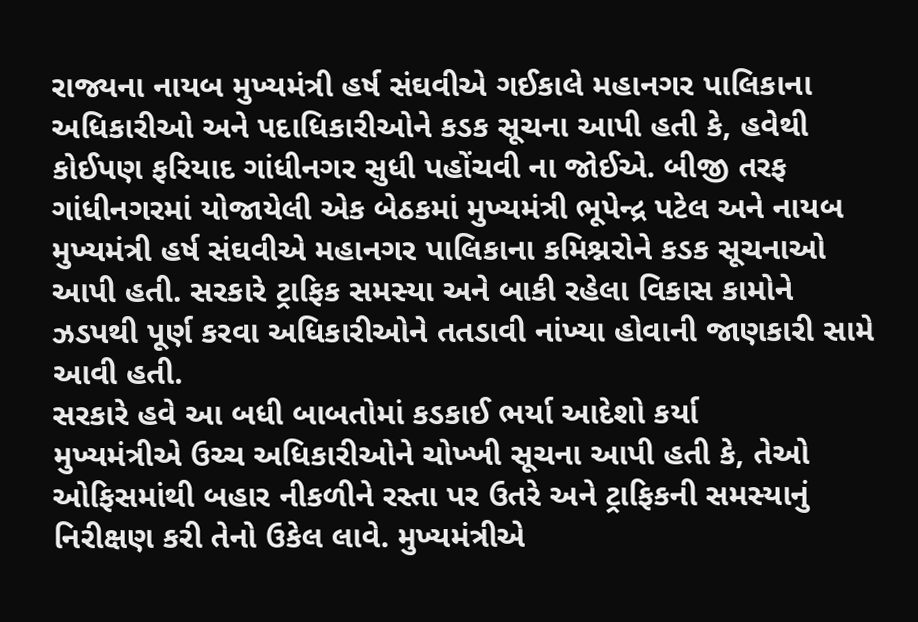રાજ્યના નાયબ મુખ્યમંત્રી હર્ષ સંઘવીએ ગઈકાલે મહાનગર પાલિકાના અધિકારીઓ અને પદાધિકારીઓને કડક સૂચના આપી હતી કે, હવેથી કોઈપણ ફરિયાદ ગાંધીનગર સુધી પહોંચવી ના જોઈએ. બીજી તરફ ગાંધીનગરમાં યોજાયેલી એક બેઠકમાં મુખ્યમંત્રી ભૂપેન્દ્ર પટેલ અને નાયબ મુખ્યમંત્રી હર્ષ સંઘવીએ મહાનગર પાલિકાના કમિશ્નરોને કડક સૂચનાઓ આપી હતી. સરકારે ટ્રાફિક સમસ્યા અને બાકી રહેલા વિકાસ કામોને ઝડપથી પૂર્ણ કરવા અધિકારીઓને તતડાવી નાંખ્યા હોવાની જાણકારી સામે આવી હતી.
સરકારે હવે આ બધી બાબતોમાં કડકાઈ ભર્યા આદેશો કર્યા
મુખ્યમંત્રીએ ઉચ્ચ અધિકારીઓને ચોખ્ખી સૂચના આપી હતી કે, તેઓ ઓફિસમાંથી બહાર નીકળીને રસ્તા પર ઉતરે અને ટ્રાફિકની સમસ્યાનું નિરીક્ષણ કરી તેનો ઉકેલ લાવે. મુખ્યમંત્રીએ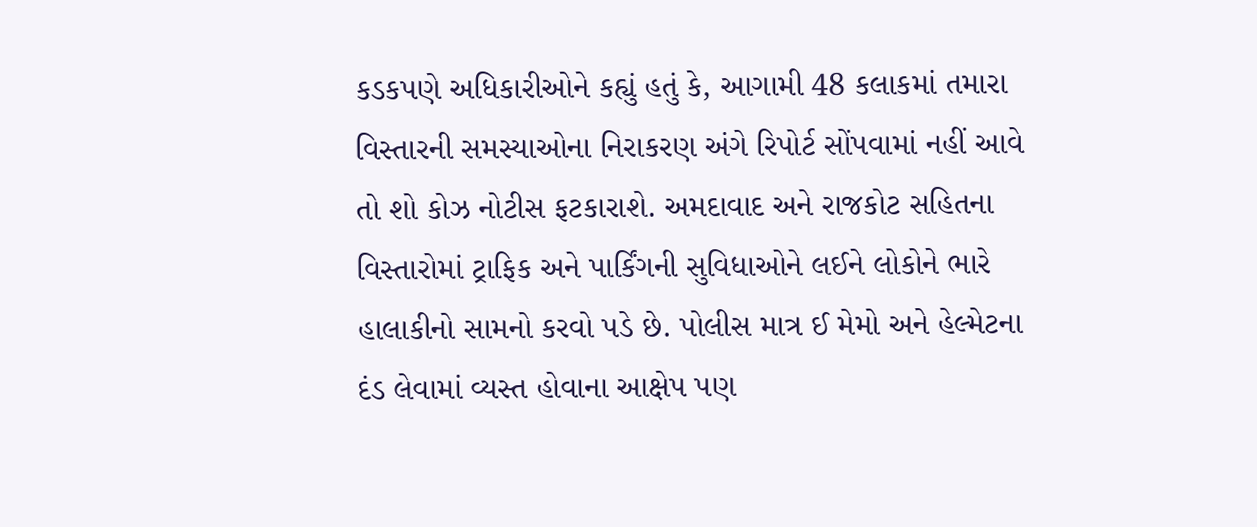કડકપણે અધિકારીઓને કહ્યું હતું કે, આગામી 48 કલાકમાં તમારા વિસ્તારની સમસ્યાઓના નિરાકરણ અંગે રિપોર્ટ સોંપવામાં નહીં આવે તો શો કોઝ નોટીસ ફટકારાશે. અમદાવાદ અને રાજકોટ સહિતના વિસ્તારોમાં ટ્રાફિક અને પાર્કિંગની સુવિધાઓને લઈને લોકોને ભારે હાલાકીનો સામનો કરવો પડે છે. પોલીસ માત્ર ઈ મેમો અને હેલ્મેટના દંડ લેવામાં વ્યસ્ત હોવાના આક્ષેપ પણ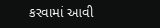કરવામાં આવી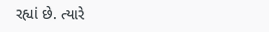રહ્યાં છે. ત્યારે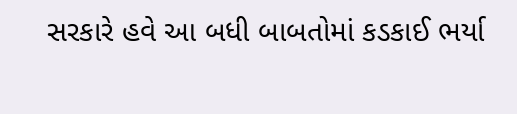સરકારે હવે આ બધી બાબતોમાં કડકાઈ ભર્યા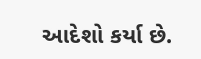આદેશો કર્યા છે.